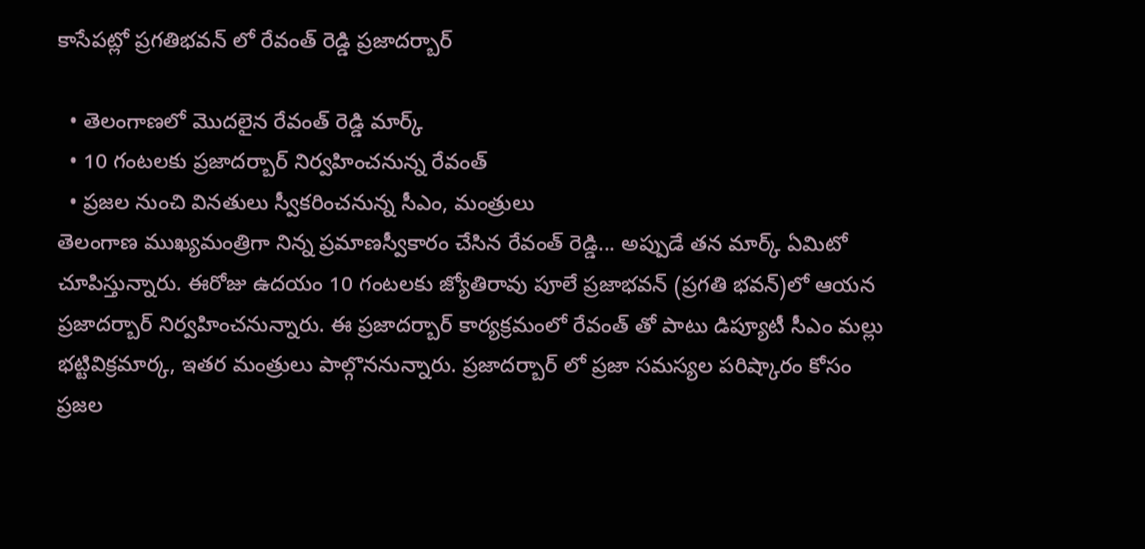కాసేపట్లో ప్రగతిభవన్ లో రేవంత్ రెడ్డి ప్రజాదర్బార్

  • తెలంగాణలో మొదలైన రేవంత్ రెడ్డి మార్క్
  • 10 గంటలకు ప్రజాదర్బార్ నిర్వహించనున్న రేవంత్
  • ప్రజల నుంచి వినతులు స్వీకరించనున్న సీఎం, మంత్రులు
తెలంగాణ ముఖ్యమంత్రిగా నిన్న ప్రమాణస్వీకారం చేసిన రేవంత్ రెడ్డి... అప్పుడే తన మార్క్ ఏమిటో చూపిస్తున్నారు. ఈరోజు ఉదయం 10 గంటలకు జ్యోతిరావు పూలే ప్రజాభవన్ (ప్రగతి భవన్)లో ఆయన ప్రజాదర్బార్ నిర్వహించనున్నారు. ఈ ప్రజాదర్బార్ కార్యక్రమంలో రేవంత్ తో పాటు డిప్యూటీ సీఎం మల్లు భట్టివిక్రమార్క, ఇతర మంత్రులు పాల్గొననున్నారు. ప్రజాదర్బార్ లో ప్రజా సమస్యల పరిష్కారం కోసం ప్రజల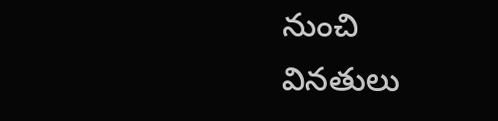నుంచి వినతులు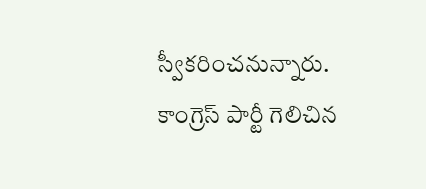స్వీకరించనున్నారు. కాంగ్రెస్ పార్టీ గెలిచిన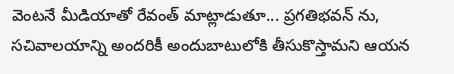వెంటనే మీడియాతో రేవంత్ మాట్లాడుతూ... ప్రగతిభవన్ ను, సచివాలయాన్ని అందరికీ అందుబాటులోకి తీసుకొస్తామని ఆయన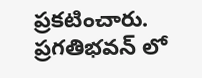ప్రకటించారు. ప్రగతిభవన్ లో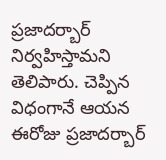ప్రజాదర్బార్ నిర్వహిస్తామని తెలిపారు. చెప్పిన విధంగానే ఆయన ఈరోజు ప్రజాదర్బార్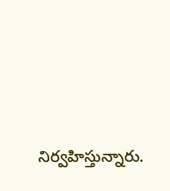నిర్వహిస్తున్నారు.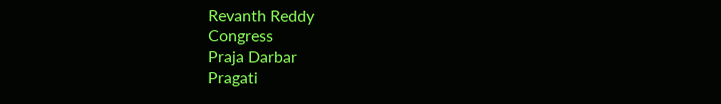Revanth Reddy
Congress
Praja Darbar
Pragati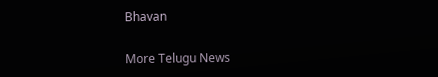Bhavan

More Telugu News